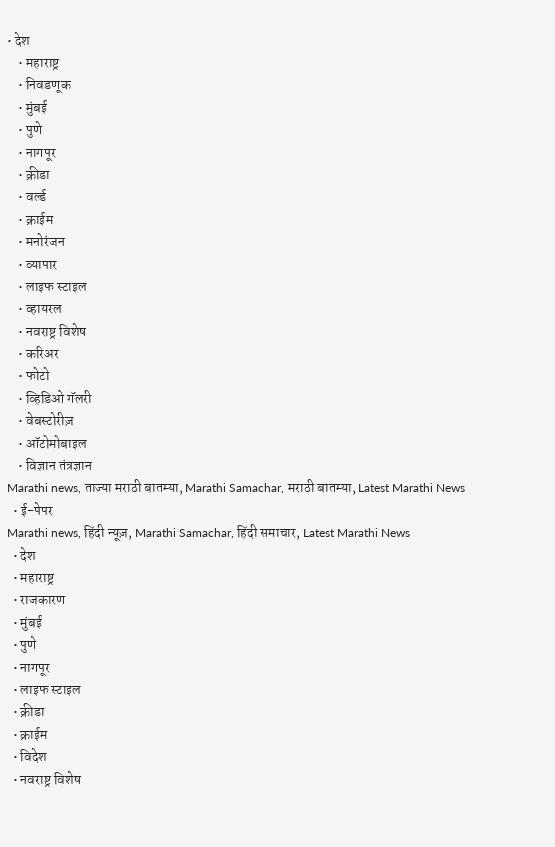• देश
    • महाराष्ट्र
    • निवडणूक
    • मुंबई
    • पुणे
    • नागपूर
    • क्रीडा
    • वर्ल्ड
    • क्राईम
    • मनोरंजन
    • व्यापार
    • लाइफ स्टाइल
    • व्हायरल
    • नवराष्ट्र विशेष
    • करिअर
    • फोटो
    • व्हिडिओ गॅलरी
    • वेबस्टोरीज़
    • ऑटोमोबाइल
    • विज्ञान तंत्रज्ञान
Marathi news, ताज्या मराठी बातम्या, Marathi Samachar, मराठी बातम्या, Latest Marathi News
  • ई-पेपर
Marathi news, हिंदी न्यूज़, Marathi Samachar, हिंदी समाचार, Latest Marathi News
  • देश
  • महाराष्ट्र
  • राजकारण
  • मुंबई
  • पुणे
  • नागपूर
  • लाइफ स्टाइल
  • क्रीडा
  • क्राईम
  • विदेश
  • नवराष्ट्र विशेष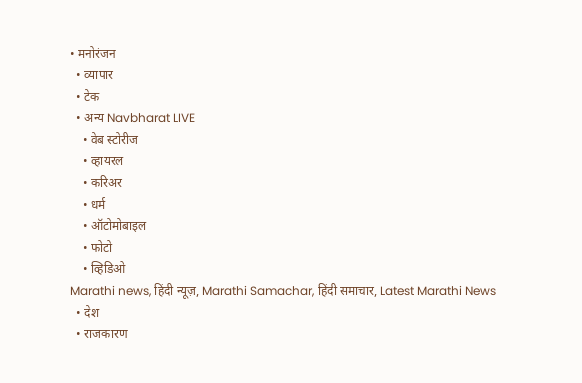• मनोरंजन
  • व्यापार
  • टेक
  • अन्य Navbharat LIVE
    • वेब स्टोरीज
    • व्हायरल
    • करिअर
    • धर्म
    • ऑटोमोबाइल
    • फोटो
    • व्हिडिओ
Marathi news, हिंदी न्यूज़, Marathi Samachar, हिंदी समाचार, Latest Marathi News
  • देश
  • राजकारण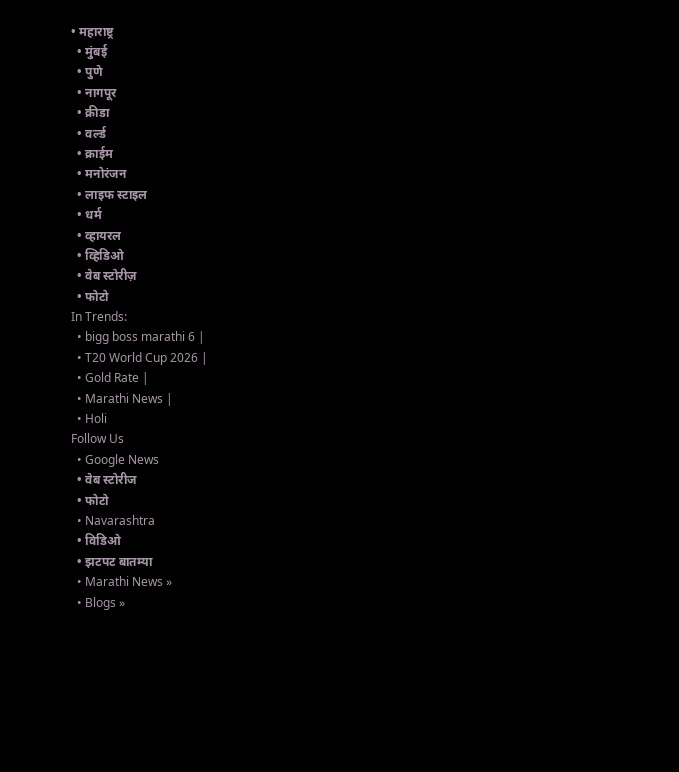• महाराष्ट्र
  • मुंबई
  • पुणे
  • नागपूर
  • क्रीडा
  • वर्ल्ड
  • क्राईम
  • मनोरंजन
  • लाइफ स्टाइल
  • धर्म
  • व्हायरल
  • व्हिडिओ
  • वेब स्टोरीज़
  • फोटो
In Trends:
  • bigg boss marathi 6 |
  • T20 World Cup 2026 |
  • Gold Rate |
  • Marathi News |
  • Holi
Follow Us
  • Google News
  • वेब स्टोरीज
  • फोटो
  • Navarashtra
  • विडिओ
  • झटपट बातम्या
  • Marathi News »
  • Blogs »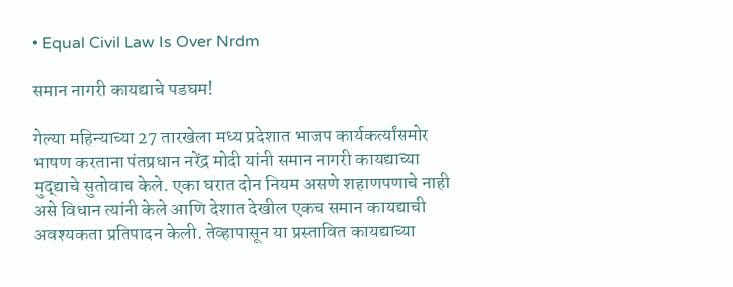• Equal Civil Law Is Over Nrdm

समान नागरी कायद्याचे पडघम!

गेल्या महिन्याच्या 27 तारखेला मध्य प्रदेशात भाजप कार्यकर्त्यांसमोर भाषण करताना पंतप्रधान नरेंद्र मोदी यांनी समान नागरी कायद्याच्या मुद्द्याचे सुतोवाच केले. एका घरात दोन नियम असणे शहाणपणाचे नाही असे विधान त्यांनी केले आणि देशात देखील एकच समान कायद्याची अवश्यकता प्रतिपादन केली. तेव्हापासून या प्रस्तावित कायद्याच्या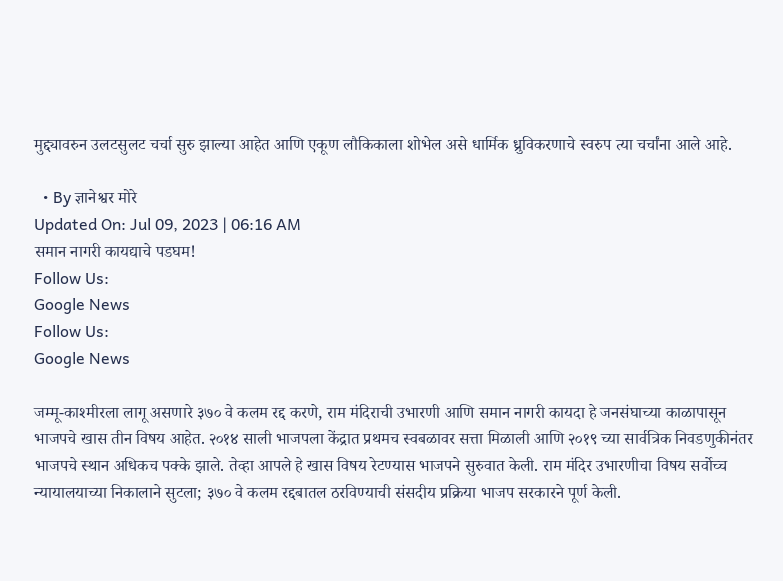मुद्द्यावरुन उलटसुलट चर्चा सुरु झाल्या आहेत आणि एकूण लौकिकाला शोभेल असे धार्मिक ध्रुविकरणाचे स्वरुप त्या चर्चांना आले आहे.

  • By ज्ञानेश्वर मोरे
Updated On: Jul 09, 2023 | 06:16 AM
समान नागरी कायद्याचे पडघम!
Follow Us:
Google News
Follow Us:
Google News

जम्मू-काश्मीरला लागू असणारे ३७० वे कलम रद्द करणे, राम मंदिराची उभारणी आणि समान नागरी कायदा हे जनसंघाच्या काळापासून भाजपचे खास तीन विषय आहेत. २०१४ साली भाजपला केंद्रात प्रथमच स्वबळावर सत्ता मिळाली आणि २०१९ च्या सार्वत्रिक निवडणुकीनंतर भाजपचे स्थान अधिकच पक्के झाले. तेव्हा आपले हे खास विषय रेटण्यास भाजपने सुरुवात केली. राम मंदिर उभारणीचा विषय सर्वोच्च न्यायालयाच्या निकालाने सुटला; ३७० वे कलम रद्दबातल ठरविण्याची संसदीय प्रक्रिया भाजप सरकारने पूर्ण केली.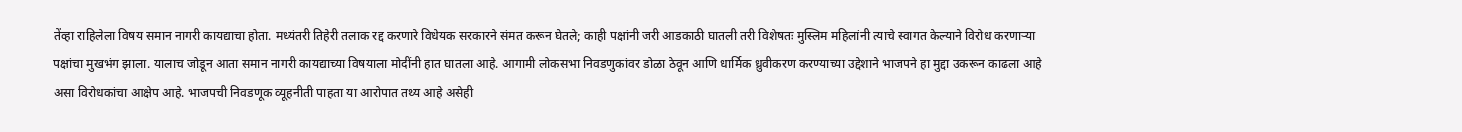तेंव्हा राहिलेला विषय समान नागरी कायद्याचा होता. मध्यंतरी तिहेरी तलाक रद्द करणारे विधेयक सरकारने संमत करून घेतले; काही पक्षांनी जरी आडकाठी घातली तरी विशेषतः मुस्लिम महिलांनी त्याचे स्वागत केल्याने विरोध करणाऱ्या पक्षांचा मुखभंग झाला. यालाच जोडून आता समान नागरी कायद्याच्या विषयाला मोदींनी हात घातला आहे. आगामी लोकसभा निवडणुकांवर डोळा ठेवून आणि धार्मिक ध्रुवीकरण करण्याच्या उद्देशाने भाजपने हा मुद्दा उकरून काढला आहे असा विरोधकांचा आक्षेप आहे. भाजपची निवडणूक व्यूहनीती पाहता या आरोपात तथ्य आहे असेही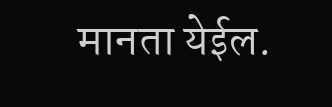मानता येईल.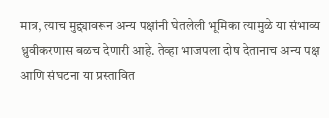मात्र, त्याच मुद्द्यावरून अन्य पक्षांनी घेतलेली भूमिका त्यामुळे या संभाव्य ध्रुवीकरणास बळच देणारी आहे. तेव्हा भाजपला दोष देतानाच अन्य पक्ष आणि संघटना या प्रस्तावित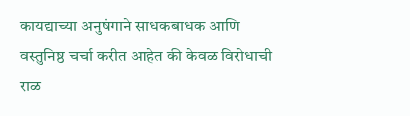कायद्याच्या अनुषंगाने साधकबाधक आणि वस्तुनिष्ठ चर्चा करीत आहेत की केवळ विरोधाची राळ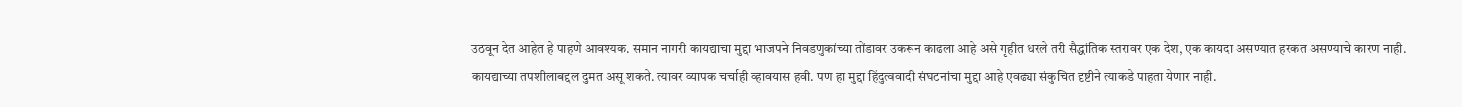उठवून देत आहेत हे पाहणे आवश्यक. समान नागरी कायद्याचा मुद्दा भाजपने निवडणुकांच्या तोंडावर उकरून काढला आहे असे गृहीत धरले तरी सैद्धांतिक स्तरावर एक देश, एक कायदा असण्यात हरकत असण्याचे कारण नाही. कायद्याच्या तपशीलाबद्दल दुमत असू शकते. त्यावर व्यापक चर्चाही व्हावयास हवी. पण हा मुद्दा हिंदुत्ववादी संघटनांचा मुद्दा आहे एवढ्या संकुचित दृष्टीने त्याकडे पाहता येणार नाही.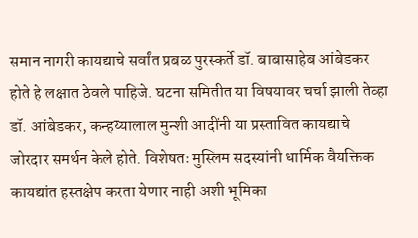समान नागरी कायद्याचे सर्वांत प्रबळ पुरस्कर्ते डॉ. बाबासाहेब आंबेडकर होते हे लक्षात ठेवले पाहिजे. घटना समितीत या विषयावर चर्चा झाली तेव्हा डॉ. आंबेडकर, कन्हय्यालाल मुन्शी आदींनी या प्रस्तावित कायद्याचे जोरदार समर्थन केले होते. विशेषतः मुस्लिम सदस्यांनी धार्मिक वैयक्तिक कायद्यांत हस्तक्षेप करता येणार नाही अशी भूमिका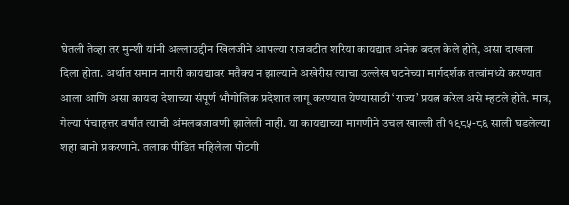घेतली तेव्हा तर मुन्शी यांनी अल्लाउद्दीन खिलजीने आपल्या राजवटीत शरिया कायद्यात अनेक बदल केले होते, असा दाखला दिला होता. अर्थात समान नागरी कायद्यावर मतैक्य न झाल्याने अखेरीस त्याचा उल्लेख घटनेच्या मार्गदर्शक तत्वांमध्ये करण्यात आला आणि असा कायदा देशाच्या संपूर्ण भौगोलिक प्रदेशात लागू करण्यात येण्यासाठी ‘राज्य’ प्रयत्न करेल असे म्हटले होते. मात्र, गेल्या पंचाहत्तर वर्षांत त्याची अंमलबजावणी झालेली नाही. या कायद्याच्या मागणीने उचल खाल्ली ती १९८५-८६ साली घडलेल्या शहा बानो प्रकरणाने. तलाक पीडित महिलेला पोटगी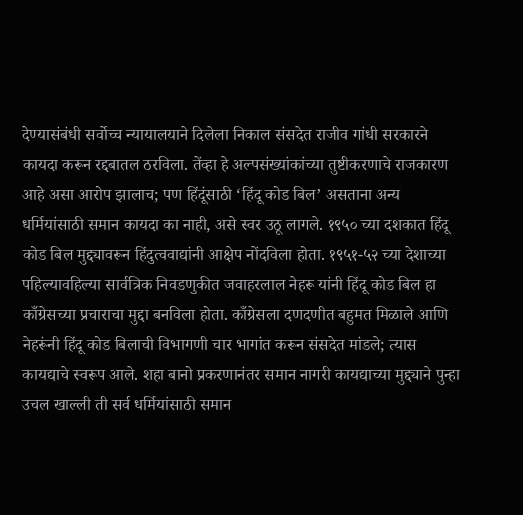देण्यासंबंधी सर्वोच्च न्यायालयाने दिलेला निकाल संसदेत राजीव गांधी सरकारने कायदा करून रद्दबातल ठरविला. तेंव्हा हे अल्पसंख्यांकांच्या तुष्टीकरणाचे राजकारण आहे असा आरोप झालाच; पण हिंदूंसाठी ‘हिंदू कोड बिल’ असताना अन्य धर्मियांसाठी समान कायदा का नाही, असे स्वर उठू लागले. १९५० च्या दशकात हिंदू कोड बिल मुद्द्यावरून हिंदुत्ववाद्यांनी आक्षेप नोंदविला होता. १९५१-५२ च्या देशाच्या पहिल्यावहिल्या सार्वत्रिक निवडणुकीत जवाहरलाल नेहरू यांनी हिंदू कोड बिल हा काँग्रेसच्या प्रचाराचा मुद्दा बनविला होता. काँग्रेसला दणदणीत बहुमत मिळाले आणि नेहरूंनी हिंदू कोड बिलाची विभागणी चार भागांत करून संसदेत मांडले; त्यास कायद्याचे स्वरूप आले. शहा बानो प्रकरणानंतर समान नागरी कायद्याच्या मुद्द्याने पुन्हा उचल खाल्ली ती सर्व धर्मियांसाठी समान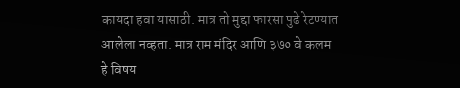कायदा हवा यासाठी. मात्र तो मुद्दा फारसा पुढे रेटण्यात आलेला नव्हता. मात्र राम मंदिर आणि ३७० वे कलम हे विषय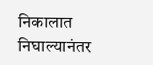निकालात निघाल्यानंतर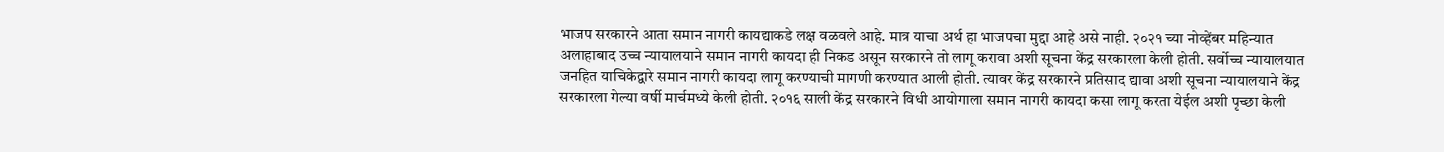भाजप सरकारने आता समान नागरी कायद्याकडे लक्ष वळवले आहे. मात्र याचा अर्थ हा भाजपचा मुद्दा आहे असे नाही. २०२१ च्या नोव्हेंबर महिन्यात अलाहाबाद उच्च न्यायालयाने समान नागरी कायदा ही निकड असून सरकारने तो लागू करावा अशी सूचना केंद्र सरकारला केली होती. सर्वोच्च न्यायालयात जनहित याचिकेद्वारे समान नागरी कायदा लागू करण्याची मागणी करण्यात आली होती. त्यावर केंद्र सरकारने प्रतिसाद द्यावा अशी सूचना न्यायालयाने केंद्र सरकारला गेल्या वर्षी मार्चमध्ये केली होती. २०१६ साली केंद्र सरकारने विधी आयोगाला समान नागरी कायदा कसा लागू करता येईल अशी पृच्छा केली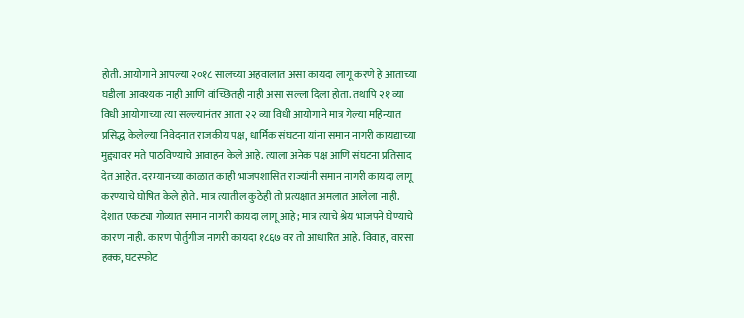होती. आयोगाने आपल्या २०१८ सालच्या अहवालात असा कायदा लागू करणे हे आताच्या घडीला आवश्यक नाही आणि वांच्छितही नाही असा सल्ला दिला होता. तथापि २१ व्या विधी आयोगाच्या त्या सल्ल्यानंतर आता २२ व्या विधी आयोगाने मात्र गेल्या महिन्यात प्रसिद्ध केलेल्या निवेदनात राजकीय पक्ष, धार्मिक संघटना यांना समान नागरी कायद्याच्या मुद्द्यावर मते पाठविण्याचे आवाहन केले आहे. त्याला अनेक पक्ष आणि संघटना प्रतिसाद देत आहेत. दरम्यानच्या काळात काही भाजपशासित राज्यांनी समान नागरी कायदा लागू करण्याचे घोषित केले होते. मात्र त्यातील कुठेही तो प्रत्यक्षात अमलात आलेला नाही. देशात एकट्या गोव्यात समान नागरी कायदा लागू आहे; मात्र त्याचे श्रेय भाजपने घेण्याचे कारण नाही. कारण पोर्तुगीज नागरी कायदा १८६७ वर तो आधारित आहे. विवाह, वारसा हक्क, घटस्फोट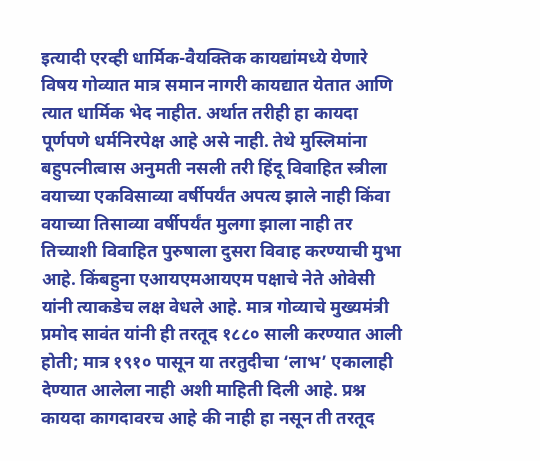इत्यादी एरव्ही धार्मिक-वैयक्तिक कायद्यांमध्ये येणारे विषय गोव्यात मात्र समान नागरी कायद्यात येतात आणि त्यात धार्मिक भेद नाहीत. अर्थात तरीही हा कायदा पूर्णपणे धर्मनिरपेक्ष आहे असे नाही. तेथे मुस्लिमांना बहुपत्नीत्वास अनुमती नसली तरी हिंदू विवाहित स्त्रीला वयाच्या एकविसाव्या वर्षीपर्यंत अपत्य झाले नाही किंवा वयाच्या तिसाव्या वर्षीपर्यंत मुलगा झाला नाही तर तिच्याशी विवाहित पुरुषाला दुसरा विवाह करण्याची मुभा आहे. किंबहुना एआयएमआयएम पक्षाचे नेते ओवेसी यांनी त्याकडेच लक्ष वेधले आहे. मात्र गोव्याचे मुख्यमंत्री प्रमोद सावंत यांनी ही तरतूद १८८० साली करण्यात आली होती; मात्र १९१० पासून या तरतुदीचा ‘लाभ’ एकालाही देण्यात आलेला नाही अशी माहिती दिली आहे. प्रश्न कायदा कागदावरच आहे की नाही हा नसून ती तरतूद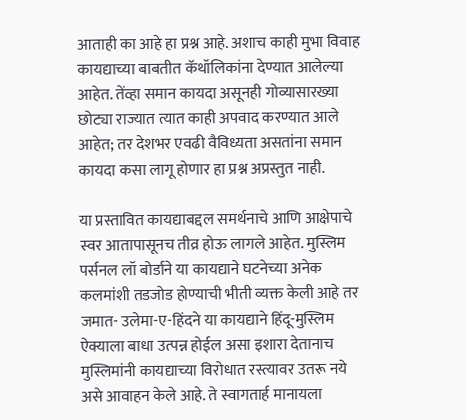आताही का आहे हा प्रश्न आहे. अशाच काही मुभा विवाह कायद्याच्या बाबतीत कॅथॉलिकांना देण्यात आलेल्या आहेत. तेंव्हा समान कायदा असूनही गोव्यासारख्या छोट्या राज्यात त्यात काही अपवाद करण्यात आले आहेत; तर देशभर एवढी वैविध्यता असतांना समान कायदा कसा लागू होणार हा प्रश्न अप्रस्तुत नाही.

या प्रस्तावित कायद्याबद्दल समर्थनाचे आणि आक्षेपाचे स्वर आतापासूनच तीव्र होऊ लागले आहेत. मुस्लिम पर्सनल लॉ बोर्डाने या कायद्याने घटनेच्या अनेक कलमांशी तडजोड होण्याची भीती व्यक्त केली आहे तर जमात- उलेमा-ए-हिंदने या कायद्याने हिंदू-मुस्लिम ऐक्याला बाधा उत्पन्न होईल असा इशारा देतानाच मुस्लिमांनी कायद्याच्या विरोधात रस्त्यावर उतरू नये असे आवाहन केले आहे. ते स्वागतार्ह मानायला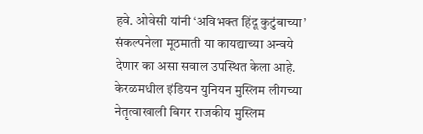हवे. ओवेसी यांनी ‘अविभक्त हिंदू कुटुंबाच्या’ संकल्पनेला मूठमाती या कायद्याच्या अन्वये देणार का असा सवाल उपस्थित केला आहे. केरळमधील इंडियन युनियन मुस्लिम लीगच्या नेतृत्वाखाली बिगर राजकीय मुस्लिम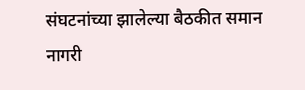संघटनांच्या झालेल्या बैठकीत समान नागरी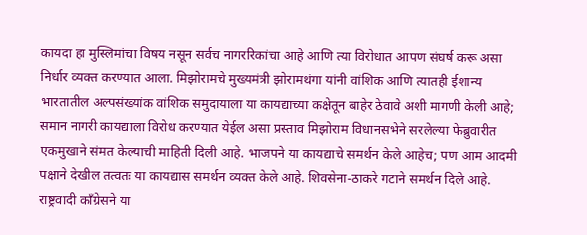कायदा हा मुस्लिमांचा विषय नसून सर्वच नागररिकांचा आहे आणि त्या विरोधात आपण संघर्ष करू असा निर्धार व्यक्त करण्यात आला. मिझोरामचे मुख्यमंत्री झोरामथंगा यांनी वांशिक आणि त्यातही ईशान्य भारतातील अल्पसंख्यांक वांशिक समुदायाला या कायद्याच्या कक्षेतून बाहेर ठेवावे अशी मागणी केली आहे; समान नागरी कायद्याला विरोध करण्यात येईल असा प्रस्ताव मिझोराम विधानसभेने सरलेल्या फेब्रुवारीत एकमुखाने संमत केल्याची माहिती दिली आहे. भाजपने या कायद्याचे समर्थन केले आहेच; पण आम आदमी पक्षाने देखील तत्वतः या कायद्यास समर्थन व्यक्त केले आहे. शिवसेना-ठाकरे गटाने समर्थन दिले आहे. राष्ट्रवादी काँग्रेसने या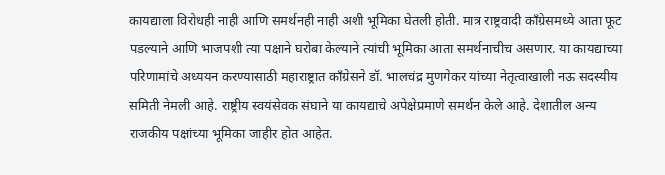कायद्याला विरोधही नाही आणि समर्थनही नाही अशी भूमिका घेतली होती. मात्र राष्ट्रवादी काँग्रेसमध्ये आता फूट पडल्याने आणि भाजपशी त्या पक्षाने घरोबा केल्याने त्यांची भूमिका आता समर्थनाचीच असणार. या कायद्याच्या परिणामांचे अध्ययन करण्यासाठी महाराष्ट्रात काँग्रेसने डॉ. भालचंद्र मुणगेकर यांच्या नेतृत्वाखाली नऊ सदस्यीय समिती नेमली आहे. राष्ट्रीय स्वयंसेवक संघाने या कायद्याचे अपेक्षेप्रमाणे समर्थन केले आहे. देशातील अन्य राजकीय पक्षांच्या भूमिका जाहीर होत आहेत.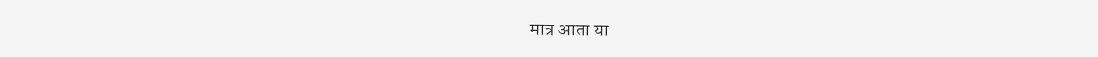मात्र आता या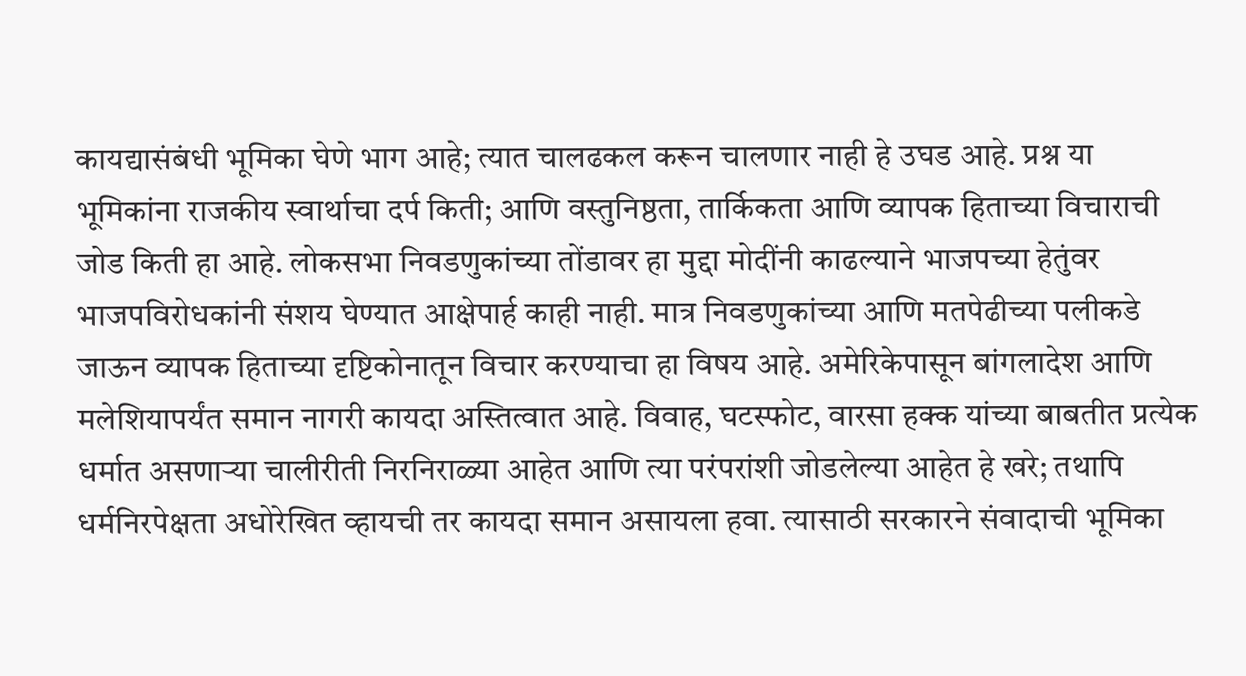कायद्यासंबंधी भूमिका घेणे भाग आहे; त्यात चालढकल करून चालणार नाही हे उघड आहे. प्रश्न या भूमिकांना राजकीय स्वार्थाचा दर्प किती; आणि वस्तुनिष्ठता, तार्किकता आणि व्यापक हिताच्या विचाराची जोड किती हा आहे. लोकसभा निवडणुकांच्या तोंडावर हा मुद्दा मोदींनी काढल्याने भाजपच्या हेतुंवर भाजपविरोधकांनी संशय घेण्यात आक्षेपार्ह काही नाही. मात्र निवडणुकांच्या आणि मतपेढीच्या पलीकडे जाऊन व्यापक हिताच्या दृष्टिकोनातून विचार करण्याचा हा विषय आहे. अमेरिकेपासून बांगलादेश आणि मलेशियापर्यंत समान नागरी कायदा अस्तित्वात आहे. विवाह, घटस्फोट, वारसा हक्क यांच्या बाबतीत प्रत्येक धर्मात असणाऱ्या चालीरीती निरनिराळ्या आहेत आणि त्या परंपरांशी जोडलेल्या आहेत हे खरे; तथापि धर्मनिरपेक्षता अधोरेखित व्हायची तर कायदा समान असायला हवा. त्यासाठी सरकारने संवादाची भूमिका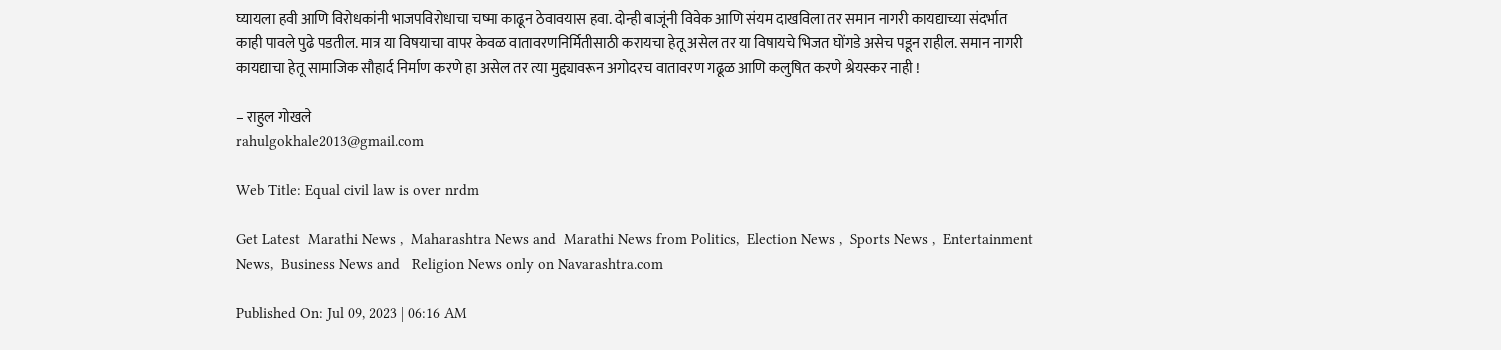घ्यायला हवी आणि विरोधकांनी भाजपविरोधाचा चष्मा काढून ठेवावयास हवा. दोन्ही बाजूंनी विवेक आणि संयम दाखविला तर समान नागरी कायद्याच्या संदर्भात काही पावले पुढे पडतील. मात्र या विषयाचा वापर केवळ वातावरणनिर्मितीसाठी करायचा हेतू असेल तर या विषायचे भिजत घोंगडे असेच पडून राहील. समान नागरी कायद्याचा हेतू सामाजिक सौहार्द निर्माण करणे हा असेल तर त्या मुद्द्यावरून अगोदरच वातावरण गढूळ आणि कलुषित करणे श्रेयस्कर नाही !

– राहुल गोखले
rahulgokhale2013@gmail.com

Web Title: Equal civil law is over nrdm

Get Latest  Marathi News ,  Maharashtra News and  Marathi News from Politics,  Election News ,  Sports News ,  Entertainment News,  Business News and   Religion News only on Navarashtra.com

Published On: Jul 09, 2023 | 06:16 AM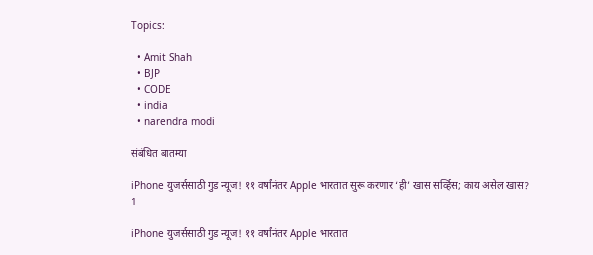Topics:

  • Amit Shah
  • BJP
  • CODE
  • india
  • narendra modi

संबंधित बातम्या

iPhone युजर्ससाठी गुड न्यूज! ११ वर्षांनंतर Apple भारतात सुरू करणार ‘ही’ खास सर्व्हिस; काय असेल खास?
1

iPhone युजर्ससाठी गुड न्यूज! ११ वर्षांनंतर Apple भारतात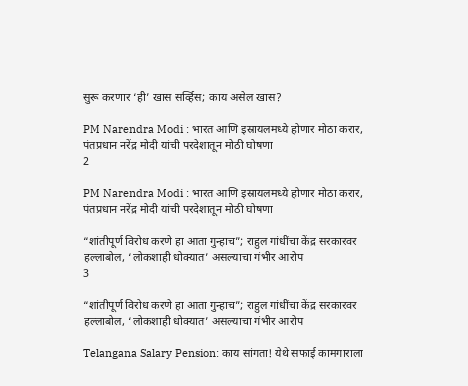सुरू करणार ‘ही’ खास सर्व्हिस; काय असेल खास?

PM Narendra Modi : भारत आणि इस्रायलमध्ये होणार मोठा करार, पंतप्रधान नरेंद्र मोदी यांची परदेशातून मोठी घोषणा
2

PM Narendra Modi : भारत आणि इस्रायलमध्ये होणार मोठा करार, पंतप्रधान नरेंद्र मोदी यांची परदेशातून मोठी घोषणा

“शांतीपूर्ण विरोध करणे हा आता गुन्हाच”; राहुल गांधींचा केंद्र सरकारवर हल्लाबोल, ‘लोकशाही धोक्यात’ असल्याचा गंभीर आरोप
3

“शांतीपूर्ण विरोध करणे हा आता गुन्हाच”; राहुल गांधींचा केंद्र सरकारवर हल्लाबोल, ‘लोकशाही धोक्यात’ असल्याचा गंभीर आरोप

Telangana Salary Pension: काय सांगता! येथे सफाई कामगाराला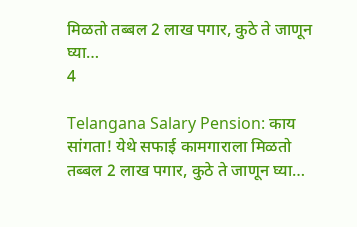मिळतो तब्बल 2 लाख पगार, कुठे ते जाणून घ्या…
4

Telangana Salary Pension: काय सांगता! येथे सफाई कामगाराला मिळतो तब्बल 2 लाख पगार, कुठे ते जाणून घ्या…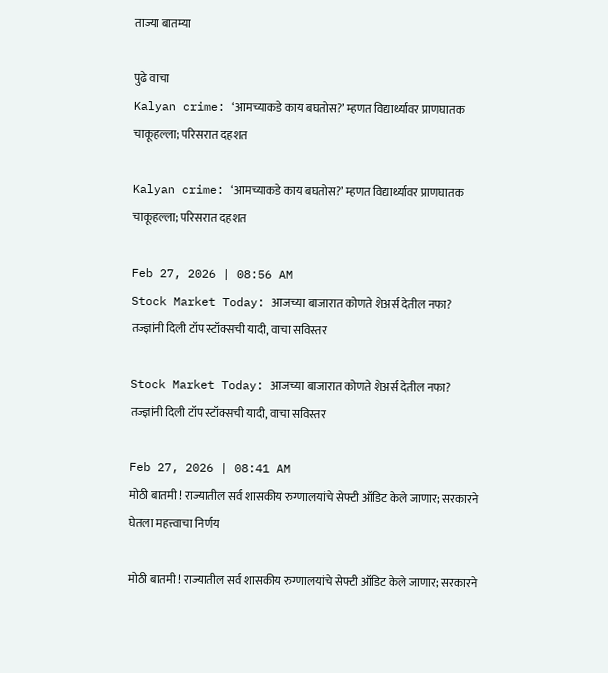ताज्या बातम्या

पुढे वाचा
Kalyan crime: ‘आमच्याकडे काय बघतोस?’ म्हणत विद्यार्थ्यावर प्राणघातक चाकूहल्ला; परिसरात दहशत

Kalyan crime: ‘आमच्याकडे काय बघतोस?’ म्हणत विद्यार्थ्यावर प्राणघातक चाकूहल्ला; परिसरात दहशत

Feb 27, 2026 | 08:56 AM
Stock Market Today: आजच्या बाजारात कोणते शेअर्स देतील नफा? तज्ज्ञांनी दिली टॉप स्टॉक्सची यादी, वाचा सविस्तर

Stock Market Today: आजच्या बाजारात कोणते शेअर्स देतील नफा? तज्ज्ञांनी दिली टॉप स्टॉक्सची यादी, वाचा सविस्तर

Feb 27, 2026 | 08:41 AM
मोठी बातमी ! राज्यातील सर्व शासकीय रुग्णालयांचे सेफ्टी ऑडिट केले जाणार; सरकारने घेतला महत्त्वाचा निर्णय

मोठी बातमी ! राज्यातील सर्व शासकीय रुग्णालयांचे सेफ्टी ऑडिट केले जाणार; सरकारने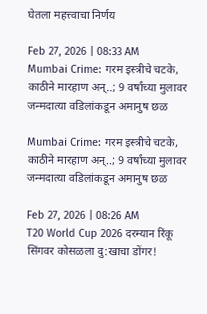घेतला महत्त्वाचा निर्णय

Feb 27, 2026 | 08:33 AM
Mumbai Crime: गरम इस्त्रीचे चटके, काठीने मारहाण अन्..; 9 वर्षांच्या मुलावर जन्मदात्या वडिलांकडून अमानुष छळ

Mumbai Crime: गरम इस्त्रीचे चटके, काठीने मारहाण अन्..; 9 वर्षांच्या मुलावर जन्मदात्या वडिलांकडून अमानुष छळ

Feb 27, 2026 | 08:26 AM
T20 World Cup 2026 दरम्यान रिंकू सिंगवर कोसळला दु:खाचा डोंगर!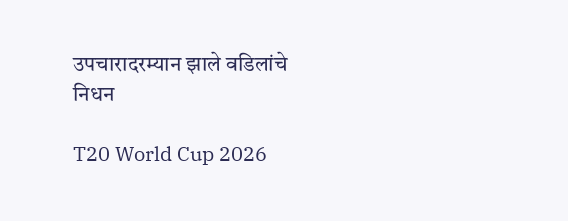उपचारादरम्यान झाले वडिलांचे निधन

T20 World Cup 2026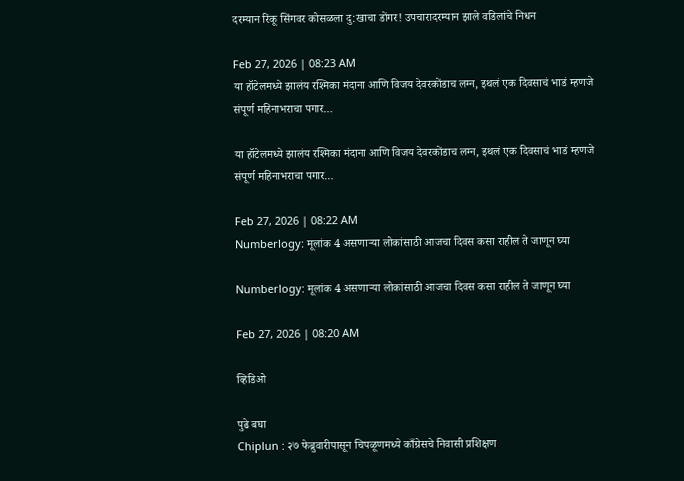दरम्यान रिंकू सिंगवर कोसळला दु:खाचा डोंगर! उपचारादरम्यान झाले वडिलांचे निधन

Feb 27, 2026 | 08:23 AM
या हॉटेलमध्ये झालंय रश्मिका मंदाना आणि विजय देवरकोंडाच लग्न, इथलं एक दिवसाचं भाडं म्हणजे संपूर्ण महिनाभराचा पगार…

या हॉटेलमध्ये झालंय रश्मिका मंदाना आणि विजय देवरकोंडाच लग्न, इथलं एक दिवसाचं भाडं म्हणजे संपूर्ण महिनाभराचा पगार…

Feb 27, 2026 | 08:22 AM
Numberlogy: मूलांक 4 असणाऱ्या लोकांसाठी आजचा दिवस कसा राहील ते जाणून घ्या

Numberlogy: मूलांक 4 असणाऱ्या लोकांसाठी आजचा दिवस कसा राहील ते जाणून घ्या

Feb 27, 2026 | 08:20 AM

व्हिडिओ

पुढे बघा
Chiplun : २७ फेब्रुवारीपासून चिपळूणमध्ये काँग्रेसचे निवासी प्रशिक्षण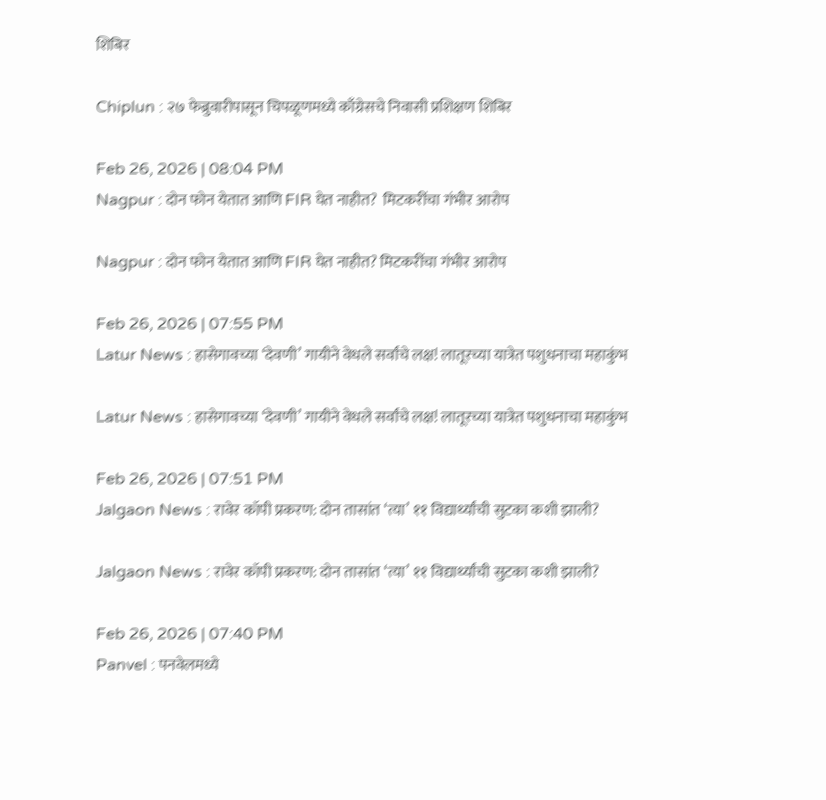शिबिर

Chiplun : २७ फेब्रुवारीपासून चिपळूणमध्ये काँग्रेसचे निवासी प्रशिक्षण शिबिर

Feb 26, 2026 | 08:04 PM
Nagpur : दोन फोन येतात आणि FIR घेत नाहीत?  मिटकरींचा गंभीर आरोप

Nagpur : दोन फोन येतात आणि FIR घेत नाहीत? मिटकरींचा गंभीर आरोप

Feb 26, 2026 | 07:55 PM
Latur News : हासेगावच्या ‘देवणी’ गायीने वेधले सर्वांचे लक्ष! लातूरच्या यात्रेत पशुधनाचा महाकुंभ

Latur News : हासेगावच्या ‘देवणी’ गायीने वेधले सर्वांचे लक्ष! लातूरच्या यात्रेत पशुधनाचा महाकुंभ

Feb 26, 2026 | 07:51 PM
Jalgaon News : रावेर कॉपी प्रकरण: दोन तासांत ‘त्या’ ११ विद्यार्थ्यांची सुटका कशी झाली?

Jalgaon News : रावेर कॉपी प्रकरण: दोन तासांत ‘त्या’ ११ विद्यार्थ्यांची सुटका कशी झाली?

Feb 26, 2026 | 07:40 PM
Panvel : पनवेलमध्ये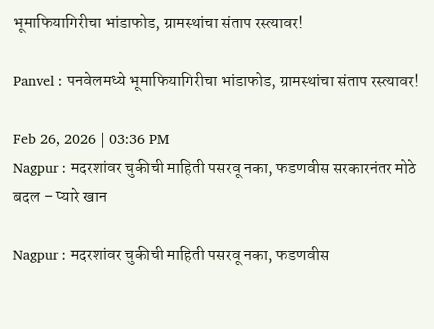भूमाफियागिरीचा भांडाफोड, ग्रामस्थांचा संताप रस्त्यावर!

Panvel : पनवेलमध्ये भूमाफियागिरीचा भांडाफोड, ग्रामस्थांचा संताप रस्त्यावर!

Feb 26, 2026 | 03:36 PM
Nagpur : मदरशांवर चुकीची माहिती पसरवू नका, फडणवीस सरकारनंतर मोठे बदल – प्यारे खान

Nagpur : मदरशांवर चुकीची माहिती पसरवू नका, फडणवीस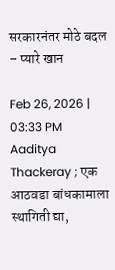सरकारनंतर मोठे बदल – प्यारे खान

Feb 26, 2026 | 03:33 PM
Aaditya Thackeray ; एक आठवडा बांधकामाला स्थागिती द्या,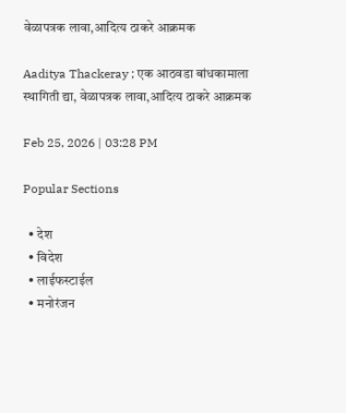वेळापत्रक लावा,आदित्य ठाकरे आक्रमक

Aaditya Thackeray ; एक आठवडा बांधकामाला स्थागिती द्या, वेळापत्रक लावा,आदित्य ठाकरे आक्रमक

Feb 25, 2026 | 03:28 PM

Popular Sections

  • देश
  • विदेश
  • लाईफस्टाईल
  • मनोरंजन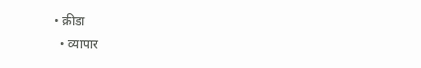• क्रीडा
  • व्यापार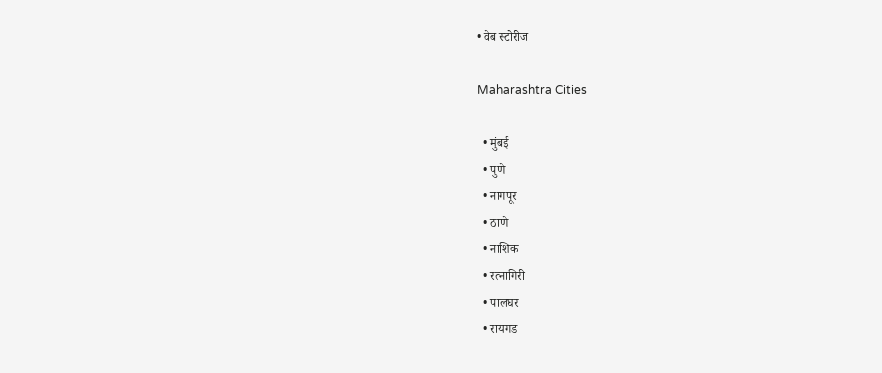• वेब स्टोरीज

Maharashtra Cities

  • मुंबई
  • पुणे
  • नागपूर
  • ठाणे
  • नाशिक
  • रत्नागिरी
  • पालघर
  • रायगड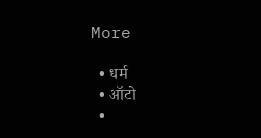More

  • धर्म
  • ऑटो
  •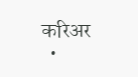करिअर
  •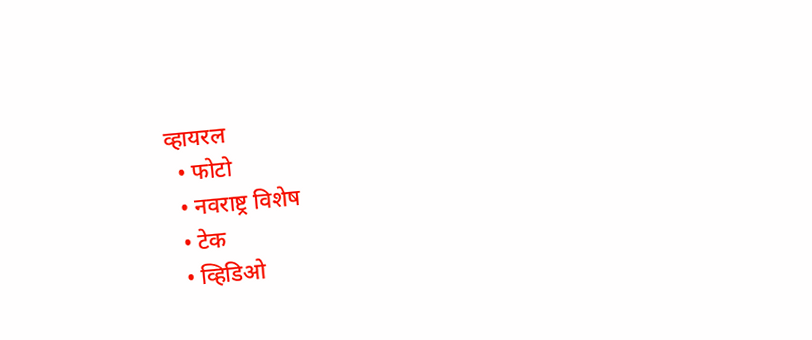व्हायरल
  • फोटो
  • नवराष्ट्र विशेष
  • टेक
  • व्हिडिओ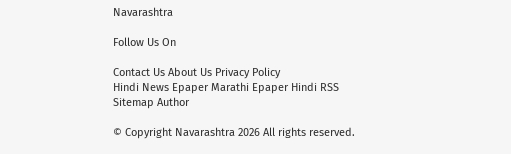Navarashtra

Follow Us On

Contact Us About Us Privacy Policy
Hindi News Epaper Marathi Epaper Hindi RSS Sitemap Author

© Copyright Navarashtra 2026 All rights reserved.